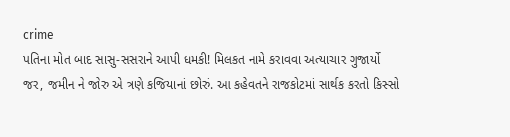crime
પતિના મોત બાદ સાસુ-સસરાને આપી ધમકી! મિલકત નામે કરાવવા અત્યાચાર ગુજાર્યો
જર, જમીન ને જોરુ એ ત્રણે કજિયાનાં છોરું. આ કહેવતને રાજકોટમાં સાર્થક કરતો કિસ્સો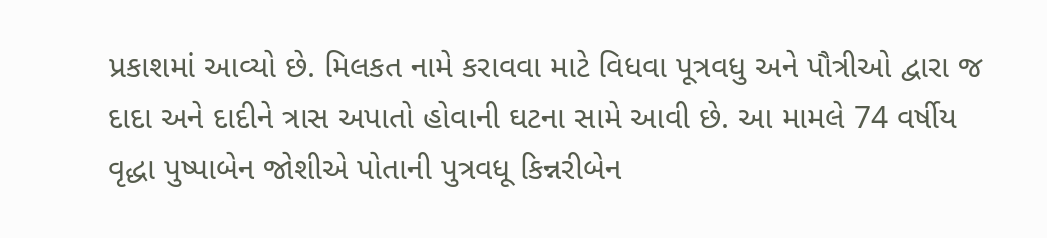પ્રકાશમાં આવ્યો છે. મિલકત નામે કરાવવા માટે વિધવા પૂત્રવધુ અને પૌત્રીઓ દ્વારા જ દાદા અને દાદીને ત્રાસ અપાતો હોવાની ઘટના સામે આવી છે. આ મામલે 74 વર્ષીય વૃદ્ધા પુષ્પાબેન જોશીએ પોતાની પુત્રવધૂ કિન્નરીબેન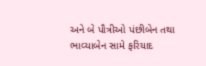અને બે પૌત્રીઓ પંછીબેન તથા ભાવ્યાબેન સામે ફરિયાદ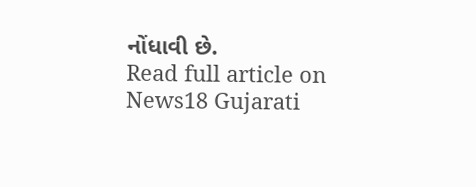નોંધાવી છે.
Read full article on News18 Gujarati